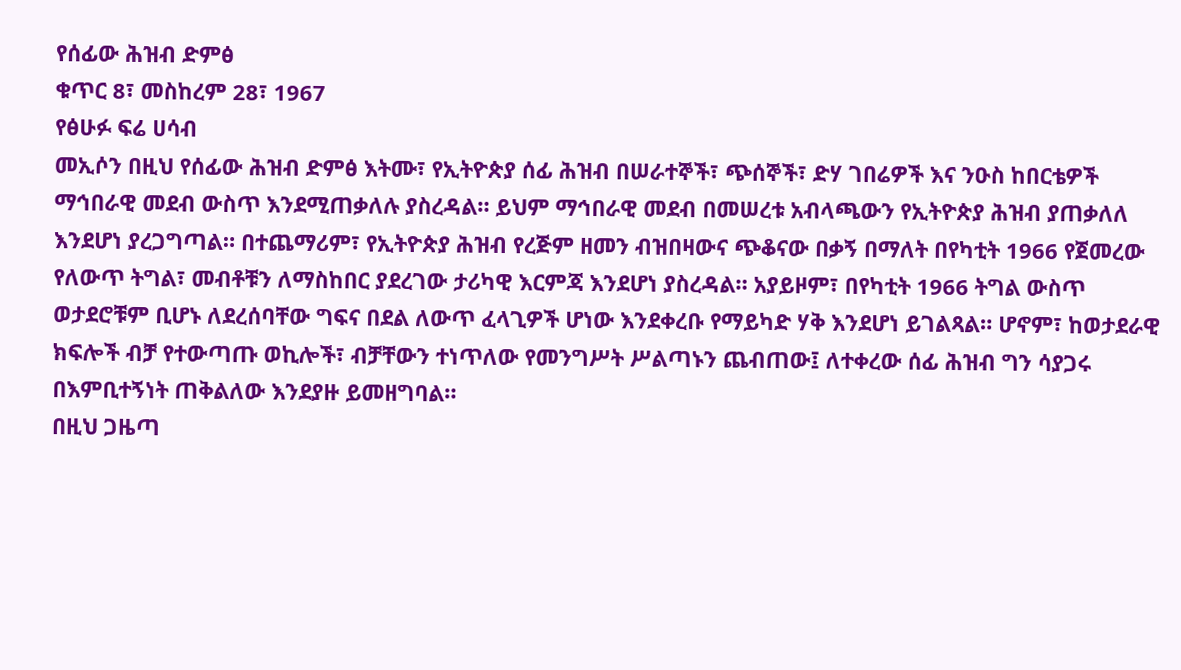የሰፊው ሕዝብ ድምፅ
ቁጥር 8፣ መስከረም 28፣ 1967
የፅሁፉ ፍሬ ሀሳብ
መኢሶን በዚህ የሰፊው ሕዝብ ድምፅ እትሙ፣ የኢትዮጵያ ሰፊ ሕዝብ በሠራተኞች፣ ጭሰኞች፣ ድሃ ገበሬዎች እና ንዑስ ከበርቴዎች ማኅበራዊ መደብ ውስጥ እንደሚጠቃለሉ ያስረዳል። ይህም ማኅበራዊ መደብ በመሠረቱ አብላጫውን የኢትዮጵያ ሕዝብ ያጠቃለለ እንደሆነ ያረጋግጣል። በተጨማሪም፣ የኢትዮጵያ ሕዝብ የረጅም ዘመን ብዝበዛውና ጭቆናው በቃኝ በማለት በየካቲት 1966 የጀመረው የለውጥ ትግል፣ መብቶቹን ለማስከበር ያደረገው ታሪካዊ እርምጃ እንደሆነ ያስረዳል። አያይዞም፣ በየካቲት 1966 ትግል ውስጥ ወታደሮቹም ቢሆኑ ለደረሰባቸው ግፍና በደል ለውጥ ፈላጊዎች ሆነው እንደቀረቡ የማይካድ ሃቅ እንደሆነ ይገልጻል። ሆኖም፣ ከወታደራዊ ክፍሎች ብቻ የተውጣጡ ወኪሎች፣ ብቻቸውን ተነጥለው የመንግሥት ሥልጣኑን ጨብጠው፤ ለተቀረው ሰፊ ሕዝብ ግን ሳያጋሩ በእምቢተኝነት ጠቅልለው እንደያዙ ይመዘግባል።
በዚህ ጋዜጣ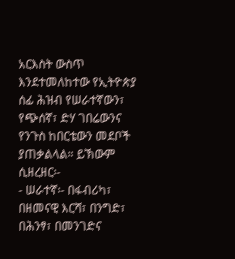አርእስት ውስጥ እንደተመለከተው የኢትዮጵያ ሰፊ ሕዝብ የሠራተኛውን፣ የጭሰኛ፣ ድሃ ገበሬውንና የንጉስ ከበርቴውን መደቦች ያጠቃልላል። ይኽውም ሲዘረዘር፡-
- ሠራተኛ፡- በፋብሪካ፣ በዘመናዊ እርሻ፣ በንግድ፣ በሕንፃ፣ በመንገድና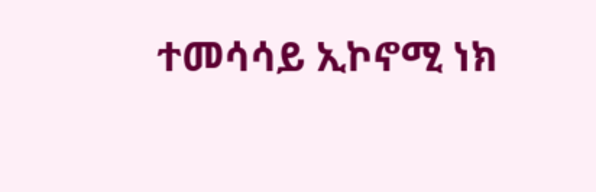ተመሳሳይ ኢኮኖሚ ነክ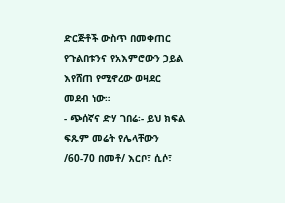ድርጅቶች ውስጥ በመቀጠር የጉልበቱንና የአእምሮውን ኃይል እየሸጠ የሚኖረው ወዛደር መደብ ነው።
- ጭሰኛና ድሃ ገበሬ፡- ይህ ክፍል ፍጹም መሬት የሌላቸውን /60-70 በመቶ/ እርቦ፣ ሲሶ፣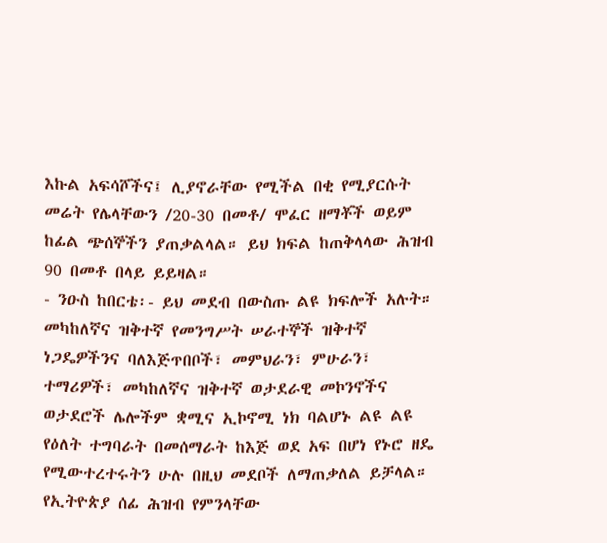እኩል አፍሳሾችና፤ ሊያኖራቸው የሚችል በቂ የሚያርሱት መሬት የሌላቸውን /20-30 በመቶ/ ሞፈር ዘማቾች ወይም ከፊል ጭሰኞችን ያጠቃልላል። ይህ ክፍል ከጠቅላላው ሕዝብ 90 በመቶ በላይ ይይዛል።
- ንዑስ ከበርቴ፡- ይህ መደብ በውስጡ ልዩ ክፍሎች አሉት። መካከለኛና ዝቅተኛ የመንግሥት ሠራተኞች ዝቅተኛ ነጋዴዎችንና ባለእጅጥበቦች፣ መምህራን፣ ምሁራን፣ ተማሪዎች፣ መካከለኛና ዝቅተኛ ወታደራዊ መኮንኖችና ወታደሮች ሌሎችም ቋሚና ኢኮኖሚ ነክ ባልሆኑ ልዩ ልዩ የዕለት ተግባራት በመሰማራት ከእጅ ወደ አፍ በሆነ የኑሮ ዘዴ የሚውተረተሩትን ሁሉ በዚህ መደቦች ለማጠቃለል ይቻላል።
የኢትዮጵያ ሰፊ ሕዝብ የምንላቸው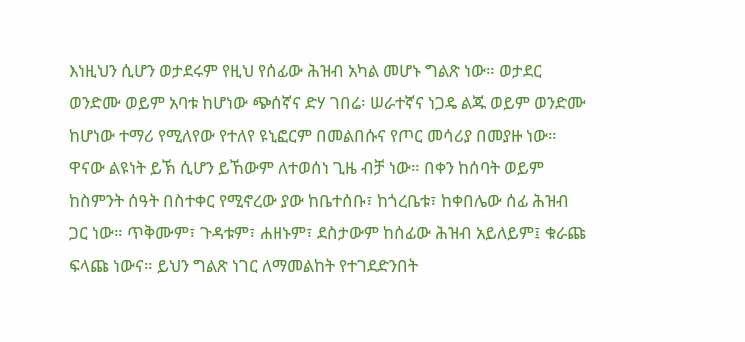እነዚህን ሲሆን ወታደሩም የዚህ የሰፊው ሕዝብ አካል መሆኑ ግልጽ ነው። ወታደር ወንድሙ ወይም አባቱ ከሆነው ጭሰኛና ድሃ ገበሬ፡ ሠራተኛና ነጋዴ ልጁ ወይም ወንድሙ ከሆነው ተማሪ የሚለየው የተለየ ዩኒፎርም በመልበሱና የጦር መሳሪያ በመያዙ ነው። ዋናው ልዩነት ይኽ ሲሆን ይኸውም ለተወሰነ ጊዜ ብቻ ነው። በቀን ከሰባት ወይም ከስምንት ሰዓት በስተቀር የሚኖረው ያው ከቤተሰቡ፣ ከጎረቤቱ፣ ከቀበሌው ሰፊ ሕዝብ ጋር ነው። ጥቅሙም፣ ጉዳቱም፣ ሐዘኑም፣ ደስታውም ከሰፊው ሕዝብ አይለይም፤ ቁራጩ ፍላጩ ነውና። ይህን ግልጽ ነገር ለማመልከት የተገደድንበት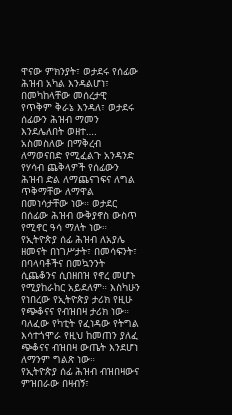ዋናው ምክንያት፣ ወታደሩ የሰፊው ሕዝብ አካል እንዳልሆነ፣ በመካከላቸው መሰረታዊ የጥቅም ቅራኔ እንዳለ፣ ወታደሩ ሰፊውን ሕዝብ ማመን እንደሌለበት ወዘተ…. አስመስለው በማቅረብ ለማወናበድ የሚፈልጉ አንዳንድ የሃሳብ ጨቅላዎች የሰፊውን ሕዝብ ድል ለማጨናገፍና ለግል ጥቅማቸው ለማዋል በመነሳታቸው ነው። ወታደር በሰፊው ሕዝብ ውቅያኖስ ውስጥ የሚኖር ዓሳ ማለት ነው።
የኢትዮጵያ ሰፊ ሕዝብ ለአያሌ ዘመናት በነገሥታት፣ በመሳፍንት፣ በባላባቶችና በመኳንንት ሲጨቆንና ሲበዘበዝ የኖረ መሆኑ የሚያከራከር አይደለም። እስካሁን የነበረው የኢትዮጵያ ታሪክ የዚሁ የጭቆናና የብዝበዛ ታሪክ ነው። ባለፈው የካቲት የፈነዳው የትግል እሳተጎሞራ የዚህ ከመጠን ያለፈ ጭቆናና ብዝበዛ ውጤት እንደሆነ ለማንም ግልጽ ነው።
የኢትዮጵያ ሰፊ ሕዝብ ብዝበዛውና ምዝበራው በዛብኝ፣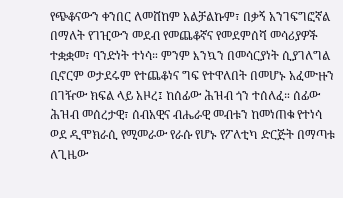የጭቆናውን ቀንበር ለመሸከም አልቻልኩም፣ በቃኝ አንገፍግፎኛል በማለት የገዢውን መደብ የመጨቆኛና የመደምሰሻ መሳሪያዎች ተቋቋመ፣ ባንድነት ተነሳ። ምንም እንኳን በመሳርያነት ሲያገለግል ቢኖርም ወታደሩም የተጨቆነና ግፍ የተዋለበት በመሆኑ አፈሙዙን በገዥው ክፍል ላይ አዞረ፤ ከሰፊው ሕዝብ ጎን ተሰለፈ። ሰፊው ሕዝብ መሰረታዊ፣ ሰብአዊና ብሔራዊ መብቱን ከመነጠቁ የተነሳ ወደ ዲሞክራሲ የሚመራው የራሱ የሆኑ የፖለቲካ ድርጅት በማጣቱ ለጊዜው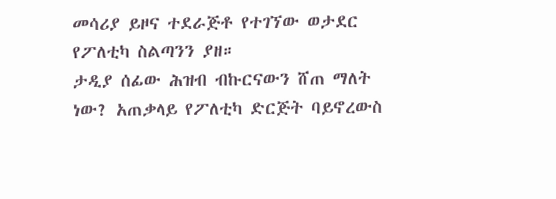መሳሪያ ይዞና ተደራጅቶ የተገኘው ወታደር የፖለቲካ ስልጣንን ያዘ።
ታዲያ ሰፊው ሕዝብ ብኩርናውን ሸጠ ማለት ነው? አጠቃላይ የፖለቲካ ድርጅት ባይኖረውስ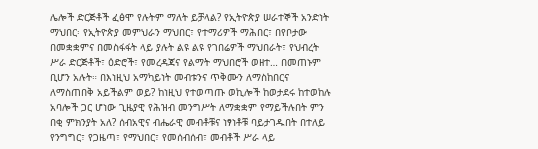ሌሎች ድርጅቶች ፈፅሞ የሉትም ማለት ይቻላል? የኢትዮጵያ ሠራተኞች አንድነት ማህበር፡ የኢትዮጵያ መምህራን ማህበር፣ የተማሪዎች ማሕበር፣ በየቦታው በመቋቋምና በመስፋፋት ላይ ያሉት ልዩ ልዩ የገበሬዎች ማህበራት፣ የህብረት ሥራ ድርጅቶች፣ ዕድሮች፣ የመረዳጃና የልማት ማህበሮች ወዘተ… በመጠኑም ቢሆን አሉት። በእነዚህ አማካይነት መብቱንና ጥቅሙን ለማስከበርና ለማስጠበቅ አይችልም ወይ? ከነዚህ የተወጣጡ ወኪሎች ከወታደሩ ከተወከሉ አባሎች ጋር ሆነው ጊዜያዊ የሕዝብ መንግሥት ለማቋቋም የማይችሉበት ምን በቂ ምክንያት አለ? ሰብአዊና ብሔራዊ መብቶቹና ነፃነቶቹ ባይታገዱበት በተለይ የንግግር፣ የጋዜጣ፣ የማህበር፣ የመሰብሰብ፣ መብቶች ሥራ ላይ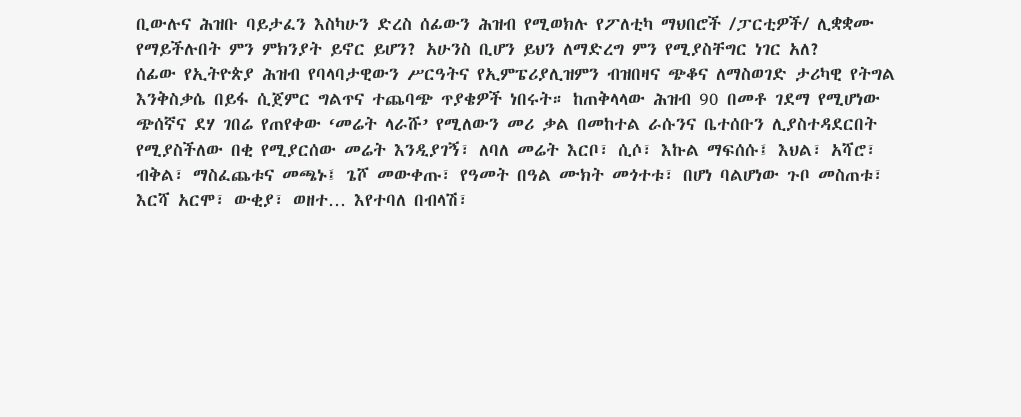ቢውሉና ሕዝቡ ባይታፈን እስካሁን ድረስ ሰፊውን ሕዝብ የሚወክሉ የፖለቲካ ማህበሮች /ፓርቲዎች/ ሊቋቋሙ የማይችሉበት ምን ምክንያት ይኖር ይሆን? አሁንስ ቢሆን ይህን ለማድረግ ምን የሚያስቸግር ነገር አለ?
ሰፊው የኢትዮጵያ ሕዝብ የባላባታዊውን ሥርዓትና የኢምፔሪያሊዝምን ብዝበዛና ጭቆና ለማስወገድ ታሪካዊ የትግል እንቅስቃሴ በይፋ ሲጀምር ግልጥና ተጨባጭ ጥያቄዎች ነበሩት። ከጠቅላላው ሕዝብ 90 በመቶ ገደማ የሚሆነው ጭሰኛና ደሃ ገበሬ የጠየቀው ‘መሬት ላራሹ’ የሚለውን መሪ ቃል በመከተል ራሱንና ቤተሰቡን ሊያስተዳደርበት የሚያስችለው በቂ የሚያርሰው መሬት እንዲያገኝ፣ ለባለ መሬት እርቦ፣ ሲሶ፣ እኩል ማፍሰሱ፤ እህል፣ አሻሮ፣ ብቅል፣ ማስፈጨቱና መጫኑ፤ ጌሾ መውቀጡ፣ የዓመት በዓል ሙክት መጎተቱ፣ በሆነ ባልሆነው ጉቦ መስጠቱ፣ እርሻ አርሞ፣ ውቂያ፣ ወዘተ… እየተባለ በብላሽ፣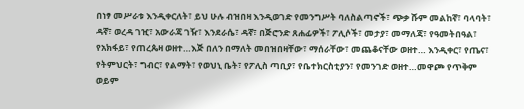በነፃ መሥራቱ እንዲቀርለት፣ ይህ ሁሉ ብዝበዛ እንዲወገድ የመንግሥት ባለስልጣኖች፣ ጭቃ ሹም መልከኛ፣ ባላባት፣ ዳኛ፣ ወረዳ ገዢ፣ አውራጃ ገዥ፣ እንደራሴ፣ ዳኛ፣ በጅሮንድ ጸሐፊዎች፣ ፖሊሶች፣ መታያ፣ መማለጃ፣ የዓመትበዓል፣ የአክፋይ፣ የጠረጴዛ ወዘተ…እጅ በለን በማለት መበዝበዛቸው፣ ማሰራቸው፣ መጨቆናቸው ወዘተ… እንዲቀር፣ የጤና፣ የትምህርት፣ ግብር፣ የልማት፣ የወህኒ ቤት፣ የፖሊስ ጣቢያ፣ የቤተክርስቲያን፣ የመንገድ ወዘተ…መዋጮ የጥቅም ወይም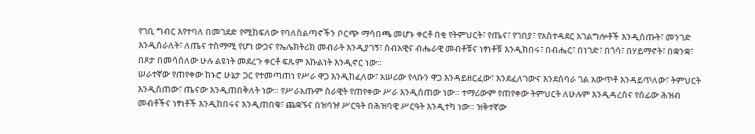የገቢ ግብር እየተባለ በመገደድ የሚከፍለው የባለስልጣኖችን ቦርጭ ማሳበጫ መሆኑ ቀርቶ በቂ የትምህርት፣ የጤና፣ የገበያ፣ የአስተዳደር አገልግሎቶች እንዲሰጡት፣ መንገድ እንዲሰራለት፣ ለጤና ተስማሚ የሆነ ውኃና የኤሌክትሪክ መብራት እንዲያገኝ፣ ሰብአዊና ብሔራዊ መብቶቹና ነፃነቶቹ እንዲከበሩ፣ በብሔር፣ በነገድ፣ በጎሳ፣ በሃይማኖት፣ በቋንቋ፣ በጾታ በመሳሰለው ሁሉ ልዩነት መደረጉ ቀርቶ ፍጹም እኩልነት እንዲኖር ነው።
ሠራተኛው የጠየቀው ከኑሮ ሁኔታ ጋር የተመጣጠነ የሥራ ዋጋ እንዲከፈለው፣ አሠሪው የላቡን ዋጋ እንዳይዘርፈው፣ እንደፈለገውና እንደሰባራ ገል አውጥቶ እንዳይጥለው፣ ትምህርት እንዲሰጠው፣ ጤናው እንዲጠበቅለት ነው። የሥራአጡም ሰራዊት የጠየቀው ሥራ እንዲሰጠው ነው። ተማሪውም የጠየቀው ትምህርት ለሁሉም እንዲዳረስና የሰፊው ሕዝብ መብቶችና ነፃነቶች እንዲከበሩና እንዲጠበቁ፣ ጨቋኙና በዝባዡ ሥርዓት በሕዝባዊ ሥርዓት እንዲተካ ነው። ዝቅተኛው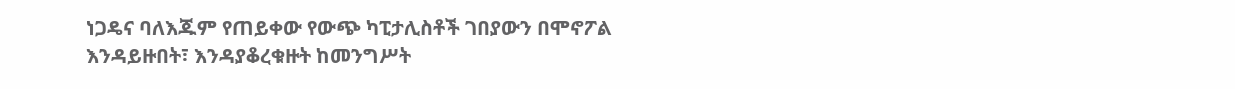ነጋዴና ባለእጁም የጠይቀው የውጭ ካፒታሊስቶች ገበያውን በሞኖፖል እንዳይዙበት፣ እንዳያቆረቁዙት ከመንግሥት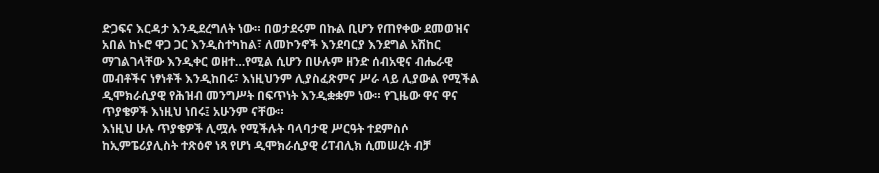ድጋፍና እርዳታ እንዲደረግለት ነው። በወታደሩም በኩል ቢሆን የጠየቀው ደመወዝና አበል ከኑሮ ዋጋ ጋር እንዲስተካከል፣ ለመኮንኖች እንደባርያ እንደግል አሽከር ማገልገላቸው እንዲቀር ወዘተ…የሚል ሲሆን በሁሉም ዘንድ ሰብአዊና ብሔራዊ መብቶችና ነፃነቶች እንዲከበሩ፣ እነዚህንም ሊያስፈጽምና ሥራ ላይ ሊያውል የሚችል ዲሞክራሲያዊ የሕዝብ መንግሥት በፍጥነት እንዲቋቋም ነው። የጊዜው ዋና ዋና ጥያቄዎች እነዚህ ነበሩ፤ አሁንም ናቸው።
እነዚህ ሁሉ ጥያቄዎች ሊሟሉ የሚችሉት ባላባታዊ ሥርዓት ተደምስሶ ከኢምፔሪያሊስት ተጽዕኖ ነጻ የሆነ ዲሞክራሲያዊ ሪፐብሊክ ሲመሠረት ብቻ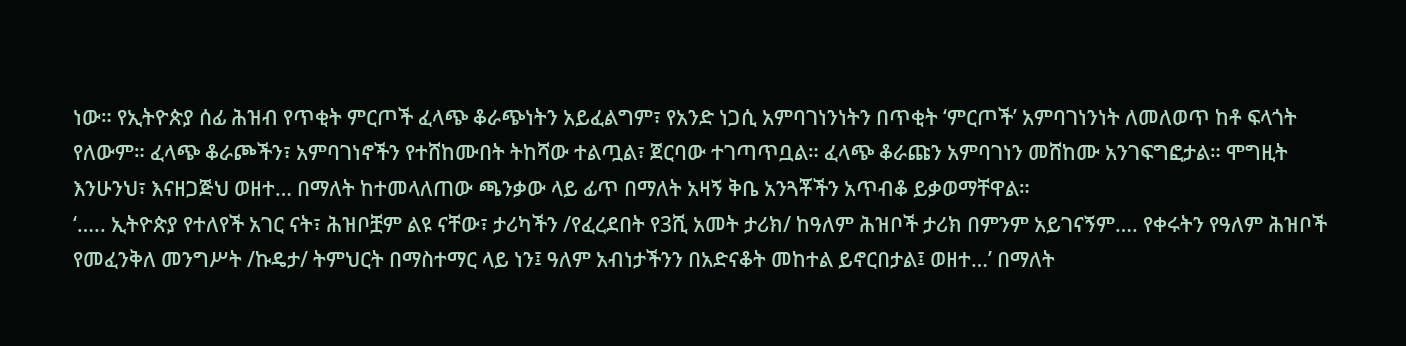ነው። የኢትዮጵያ ሰፊ ሕዝብ የጥቂት ምርጦች ፈላጭ ቆራጭነትን አይፈልግም፣ የአንድ ነጋሲ አምባገነንነትን በጥቂት ‘ምርጦች’ አምባገነንነት ለመለወጥ ከቶ ፍላጎት የለውም። ፈላጭ ቆራጮችን፣ አምባገነኖችን የተሸከሙበት ትከሻው ተልጧል፣ ጀርባው ተገጣጥቧል። ፈላጭ ቆራጩን አምባገነን መሸከሙ አንገፍግፎታል። ሞግዚት እንሁንህ፣ እናዘጋጅህ ወዘተ… በማለት ከተመላለጠው ጫንቃው ላይ ፊጥ በማለት አዛኝ ቅቤ አንጓቾችን አጥብቆ ይቃወማቸዋል።
‘….. ኢትዮጵያ የተለየች አገር ናት፣ ሕዝቦቿም ልዩ ናቸው፣ ታሪካችን /የፈረደበት የ3ሺ አመት ታሪክ/ ከዓለም ሕዝቦች ታሪክ በምንም አይገናኝም…. የቀሩትን የዓለም ሕዝቦች የመፈንቅለ መንግሥት /ኩዴታ/ ትምህርት በማስተማር ላይ ነን፤ ዓለም አብነታችንን በአድናቆት መከተል ይኖርበታል፤ ወዘተ…’ በማለት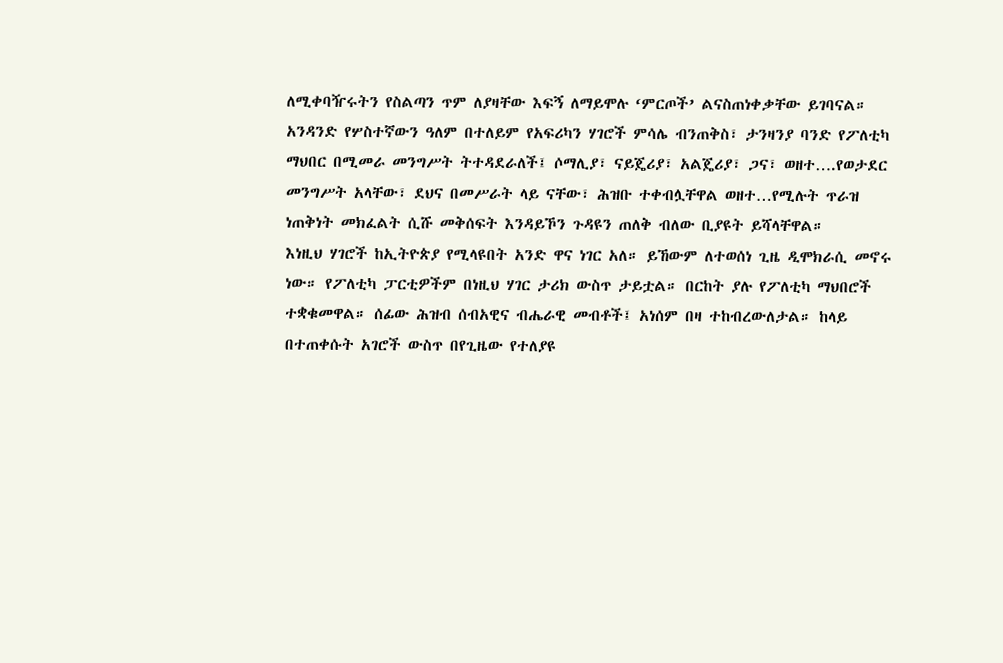ለሚቀባዥሩትን የስልጣን ጥም ለያዛቸው እፍኝ ለማይሞሉ ‘ምርጦች’ ልናስጠነቀቃቸው ይገባናል። አንዳንድ የሦስተኛውን ዓለም በተለይም የአፍሪካን ሃገሮች ምሳሌ ብንጠቅስ፣ ታንዛንያ ባንድ የፖለቲካ ማህበር በሚመራ መንግሥት ትተዳደራለች፤ ሶማሊያ፣ ናይጄሪያ፣ አልጄሪያ፣ ጋና፣ ወዘተ….የወታደር መንግሥት አላቸው፣ ደህና በመሥራት ላይ ናቸው፣ ሕዝቡ ተቀብሏቸዋል ወዘተ…የሚሉት ጥራዝ ነጠቅነት መክፈልት ሲሹ መቅሰፍት እንዳይኾን ጉዳዩን ጠለቅ ብለው ቢያዩት ይሻላቸዋል።
እነዚህ ሃገሮች ከኢትዮጵያ የሚላዩበት አንድ ዋና ነገር አለ። ይኸውም ለተወሰነ ጊዜ ዲሞክራሲ መኖሩ ነው። የፖለቲካ ፓርቲዎችም በነዚህ ሃገር ታሪክ ውስጥ ታይቷል። በርከት ያሉ የፖለቲካ ማህበሮች ተቋቁመዋል። ሰፊው ሕዝብ ሰብአዊና ብሔራዊ መብቶች፤ አነሰም በዛ ተከብረውለታል። ከላይ በተጠቀሱት አገሮች ውስጥ በየጊዜው የተለያዩ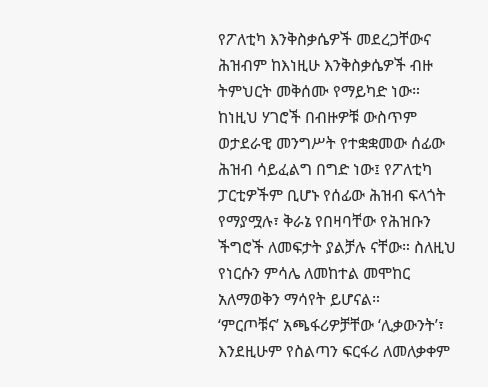የፖለቲካ እንቅስቃሴዎች መደረጋቸውና ሕዝብም ከእነዚሁ እንቅስቃሴዎች ብዙ ትምህርት መቅሰሙ የማይካድ ነው። ከነዚህ ሃገሮች በብዙዎቹ ውስጥም ወታደራዊ መንግሥት የተቋቋመው ሰፊው ሕዝብ ሳይፈልግ በግድ ነው፤ የፖለቲካ ፓርቲዎችም ቢሆኑ የሰፊው ሕዝብ ፍላጎት የማያሟሉ፣ ቅራኔ የበዛባቸው የሕዝቡን ችግሮች ለመፍታት ያልቻሉ ናቸው። ስለዚህ የነርሱን ምሳሌ ለመከተል መሞከር አለማወቅን ማሳየት ይሆናል።
‘ምርጦቹና’ አጫፋሪዎቻቸው ‘ሊቃውንት’፣ እንደዚሁም የስልጣን ፍርፋሪ ለመለቃቀም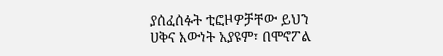ያሰፈሰፉት ቲፎዞዎቻቸው ይህን ሀቅና እውነት አያዩም፣ በሞኖፖል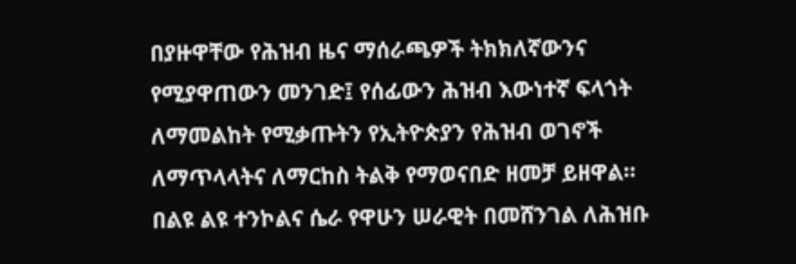በያዙዋቸው የሕዝብ ዜና ማሰራጫዎች ትክክለኛውንና የሚያዋጠውን መንገድ፤ የሰፊውን ሕዝብ እውነተኛ ፍላጎት ለማመልከት የሚቃጡትን የኢትዮጵያን የሕዝብ ወገኖች ለማጥላላትና ለማርከስ ትልቅ የማወናበድ ዘመቻ ይዘዋል። በልዩ ልዩ ተንኮልና ሴራ የዋሁን ሠራዊት በመሸንገል ለሕዝቡ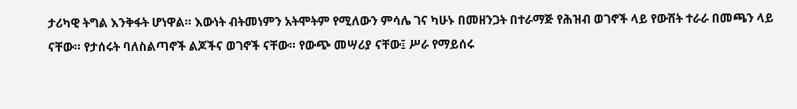ታሪካዊ ትግል እንቅፋት ሆነዋል። እውነት ብትመነምን አትሞትም የሚለውን ምሳሌ ገና ካሁኑ በመዘንጋት በተራማጅ የሕዝብ ወገኖች ላይ የውሸት ተራራ በመጫን ላይ ናቸው። የታሰሩት ባለስልጣኖች ልጆችና ወገኖች ናቸው። የውጭ መሣሪያ ናቸው፤ ሥራ የማይሰሩ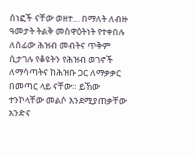ሰነፎች ናቸው ወዘተ… በማለት ለብዙ ዓመታት ትልቅ መስዋዕትነት የተቀበሉ ለሰፊው ሕዝብ መብትና ጥቅም ሲታገሉ የቆዩትን የሕዝብ ወገኖች ለማሳጣትና ከሕዝቡ ጋር ለማቃቃር በመጣር ላይ ናቸው። ይኸው ተንኮላቸው መልሶ እንደሚያጠቃቸው አንድና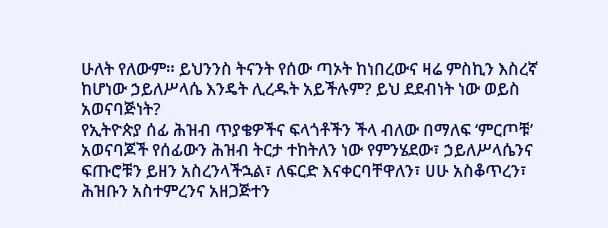ሁለት የለውም። ይህንንስ ትናንት የሰው ጣኦት ከነበረውና ዛሬ ምስኪን እስረኛ ከሆነው ኃይለሥላሴ እንዴት ሊረዱት አይችሉም? ይህ ደደብነት ነው ወይስ አወናባጅነት?
የኢትዮጵያ ሰፊ ሕዝብ ጥያቄዎችና ፍላጎቶችን ችላ ብለው በማለፍ ‘ምርጦቹ’ አወናባጆች የሰፊውን ሕዝብ ትርታ ተከትለን ነው የምንሄደው፣ ኃይለሥላሴንና ፍጡሮቹን ይዘን አስረንላችኋል፣ ለፍርድ እናቀርባቸዋለን፣ ሀሁ አስቆጥረን፣ ሕዝቡን አስተምረንና አዘጋጅተን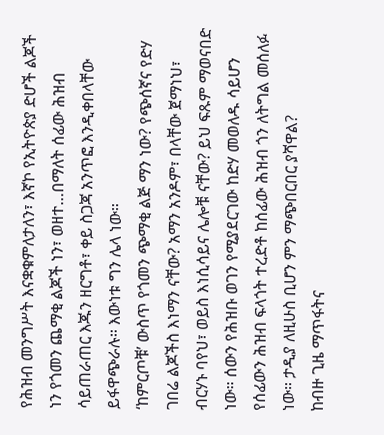የሕዝብ መንግሥት እናቋቁምለታለን፣ እኛኮ የኢትዮጵያ ድሆች ልጆች ነን የጎመን ጨማቂ ልጆች ነን፣ ወዘተ…በማለት ሰፊው ሕዝብ ሳይጠራጠር እጁን ዘርግቶ፣ ቀይ ስጋጃ አንጥፎ እንዲቀበላቸው ይፋዋጭራሉ። እውነቱ ግን ሌላ ነው።
‘ከምርጦቹ’ ውስጥ የጎመን ጭማቂ ልጅ ማን ነው? የጭሰኛና የድሃ ገበሬ ልጆችስ እነማን ናቸው? አማን አንዶም፣ በላቸው ጀማነህ፣ ብርሃኑ ባየህ፣ ወይስ እነሲሳይና ሌሎቹ ናቸው? ይህ ፍጹም ማወናበድ ነው። ሰውን የሕዝቡ ወገን የሚያደርገው ከድሃ መወለዱ ሳይሆን የሰፊውን ሕዝብ ፍላጎት ተረድቶ ከሰፊው ሕዝብ ጎን ለትግል መሰለፉ ነው። ታዲያ ለዚሁስ ቢሆን ምን ማጭበርበር ያሻዋል?
ከብዙ ጊዜ ማጥፋትና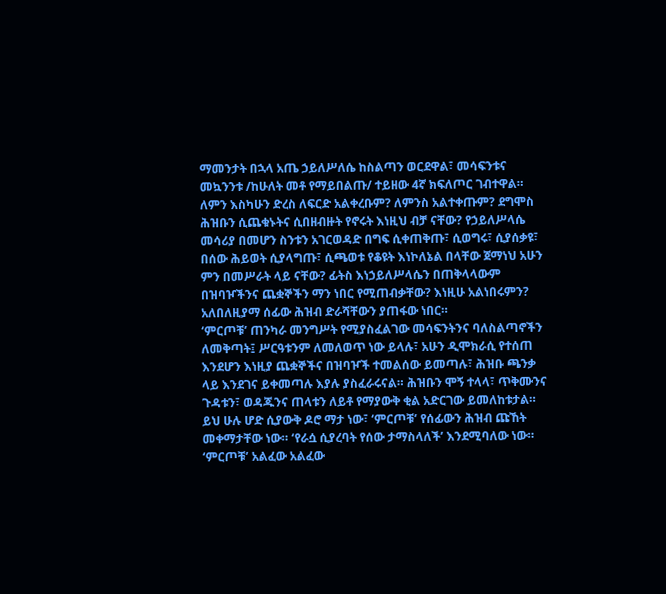ማመንታት በኋላ አጤ ኃይለሥለሴ ከስልጣን ወርደዋል፣ መሳፍንቱና መኳንንቱ /ከሁለት መቶ የማይበልጡ/ ተይዘው 4ኛ ክፍለጦር ገብተዋል። ለምን እስካሁን ድረስ ለፍርድ አልቀረቡም? ለምንስ አልተቀጡም? ደግሞስ ሕዝቡን ሲጨቁኑትና ሲበዘብዙት የኖሩት እነዚህ ብቻ ናቸው? የኃይለሥላሴ መሳሪያ በመሆን ስንቱን አገርወዳድ በግፍ ሲቀጠቅጡ፣ ሲወግሩ፣ ሲያሰቃዩ፣ በሰው ሕይወት ሲያላግጡ፣ ሲጫወቱ የቆዩት እነኮለኔል በላቸው ጀማነህ አሁን ምን በመሥራት ላይ ናቸው? ፊትስ እነኃይለሥላሴን በጠቅላላውም በዝባዦችንና ጨቋኞችን ማን ነበር የሚጠብቃቸው? እነዚሁ አልነበሩምን? አለበለዚያማ ሰፊው ሕዝብ ድራሻቸውን ያጠፋው ነበር።
‘ምርጦቹ’ ጠንካራ መንግሥት የሚያስፈልገው መሳፍንትንና ባለስልጣኖችን ለመቅጣት፤ ሥርዓቱንም ለመለወጥ ነው ይላሉ፣ አሁን ዲሞክራሲ የተሰጠ እንደሆን እነዚያ ጨቋኞችና በዝባዦች ተመልሰው ይመጣሉ፣ ሕዝቡ ጫንቃ ላይ እንደገና ይቀመጣሉ እያሉ ያስፈራሩናል። ሕዝቡን ሞኝ ተላላ፣ ጥቅሙንና ጉዳቱን፣ ወዳጁንና ጠላቱን ለይቶ የማያውቅ ቂል አድርገው ይመለከቱታል። ይህ ሁሉ ሆድ ሲያውቅ ዶሮ ማታ ነው፣ ‘ምርጦቹ’ የሰፊውን ሕዝብ ጩኸት መቀማታቸው ነው። ‘የራሷ ሲያረባት የሰው ታማስላለች’ እንደሚባለው ነው።
‘ምርጦቹ’ አልፈው አልፈው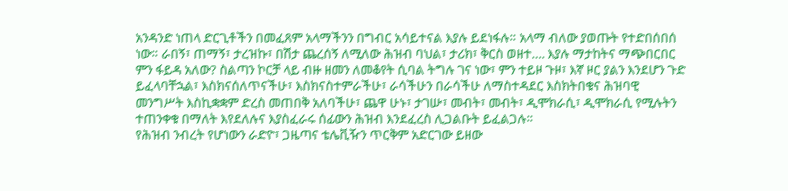አንዳንድ ነጠላ ድርጊቶችን በመፈጸም አላማችንን በግብር አሳይተናል እያሉ ይደነፋሉ። አላማ ብለው ያወጡት የተድበሰበሰ ነው። ራበኝ፣ ጠማኝ፣ ታረዝኩ፣ በሽታ ጨረሰኝ ለሚለው ሕዝብ ባህል፣ ታሪክ፣ ቅርስ ወዘተ…. እያሉ ማታከትና ማጭበርበር ምን ፋይዳ አለው? ስልጣን ኮርቻ ላይ ብዙ ዘመን ለመቆየት ሲባል ትግሉ ገና ነው፣ ምን ተይዞ ጉዞ፣ እኛ ዞር ያልን እንደሆን ጉድ ይፈላባቸኋል፣ እስክናሰለጥናችሁ፣ እስክናስተምራችሁ፣ ራሳችሁን በራሳችሁ ለማስተዳደር እስክትበቁና ሕዝባዊ መንግሥት እስኪቋቋም ድረስ መጠበቅ አለባችሁ፣ ጨዋ ሁኑ፣ ታገሡ፣ መብት፣ መብት፣ ዲሞክራሲ፣ ዲሞክራሲ የሚሉትን ተጠንቀቁ በማለት እየደለሉና እያስፈራሩ ሰፊውን ሕዝብ እንደፈረስ ሊጋልቡት ይፈልጋሉ።
የሕዝብ ንብረት የሆነውን ራድዮ፣ ጋዜጣና ቴሌቪዥን ጥርቅም አድርገው ይዘው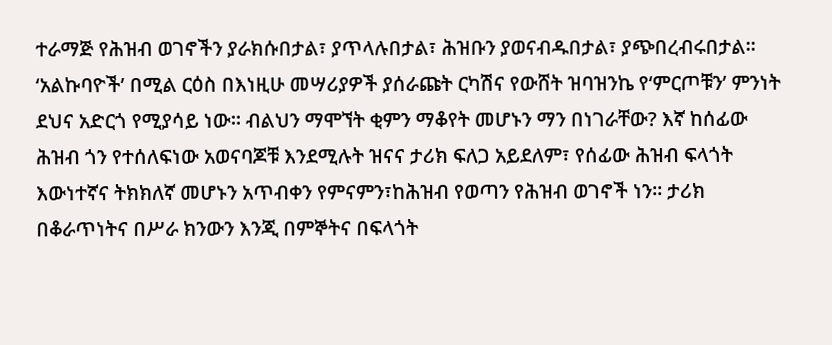ተራማጅ የሕዝብ ወገኖችን ያራክሱበታል፣ ያጥላሉበታል፣ ሕዝቡን ያወናብዱበታል፣ ያጭበረብሩበታል። ‘አልኩባዮች’ በሚል ርዕስ በእነዚሁ መሣሪያዎች ያሰራጩት ርካሽና የውሸት ዝባዝንኬ የ‘ምርጦቹን’ ምንነት ደህና አድርጎ የሚያሳይ ነው። ብልህን ማሞኘት ቂምን ማቆየት መሆኑን ማን በነገራቸው? እኛ ከሰፊው ሕዝብ ጎን የተሰለፍነው አወናባጆቹ እንደሚሉት ዝናና ታሪክ ፍለጋ አይደለም፣ የሰፊው ሕዝብ ፍላጎት እውነተኛና ትክክለኛ መሆኑን አጥብቀን የምናምን፣ከሕዝብ የወጣን የሕዝብ ወገኖች ነን። ታሪክ በቆራጥነትና በሥራ ክንውን እንጂ በምኞትና በፍላጎት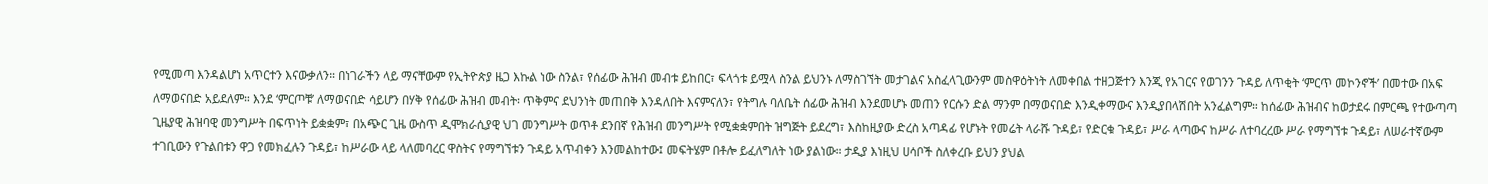የሚመጣ እንዳልሆነ አጥርተን እናውቃለን። በነገራችን ላይ ማናቸውም የኢትዮጵያ ዜጋ እኩል ነው ስንል፣ የሰፊው ሕዝብ መብቱ ይከበር፣ ፍላጎቱ ይሟላ ስንል ይህንኑ ለማስገኘት መታገልና አስፈላጊውንም መስዋዕትነት ለመቀበል ተዘጋጅተን እንጂ የአገርና የወገንን ጉዳይ ለጥቂት ‘ምርጥ መኮንኖች’ በመተው በአፍ ለማወናበድ አይደለም። እንደ ‘ምርጦቹ’ ለማወናበድ ሳይሆን በሃቅ የሰፊው ሕዝብ መብት፡ ጥቅምና ደህንነት መጠበቅ እንዳለበት እናምናለን፣ የትግሉ ባለቤት ሰፊው ሕዝብ እንደመሆኑ መጠን የርሱን ድል ማንም በማወናበድ እንዲቀማውና እንዲያበላሽበት አንፈልግም። ከሰፊው ሕዝብና ከወታደሩ በምርጫ የተውጣጣ ጊዜያዊ ሕዝባዊ መንግሥት በፍጥነት ይቋቋም፣ በአጭር ጊዜ ውስጥ ዲሞክራሲያዊ ህገ መንግሥት ወጥቶ ደንበኛ የሕዝብ መንግሥት የሚቋቋምበት ዝግጅት ይደረግ፣ እስከዚያው ድረስ አጣዳፊ የሆኑት የመሬት ላራሹ ጉዳይ፣ የድርቁ ጉዳይ፣ ሥራ ላጣውና ከሥራ ለተባረረው ሥራ የማግኘቱ ጉዳይ፣ ለሠራተኛውም ተገቢውን የጉልበቱን ዋጋ የመክፈሉን ጉዳይ፣ ከሥራው ላይ ላለመባረር ዋስትና የማግኘቱን ጉዳይ አጥብቀን እንመልከተው፤ መፍትሄም በቶሎ ይፈለግለት ነው ያልነው። ታዲያ እነዚህ ሀሳቦች ስለቀረቡ ይህን ያህል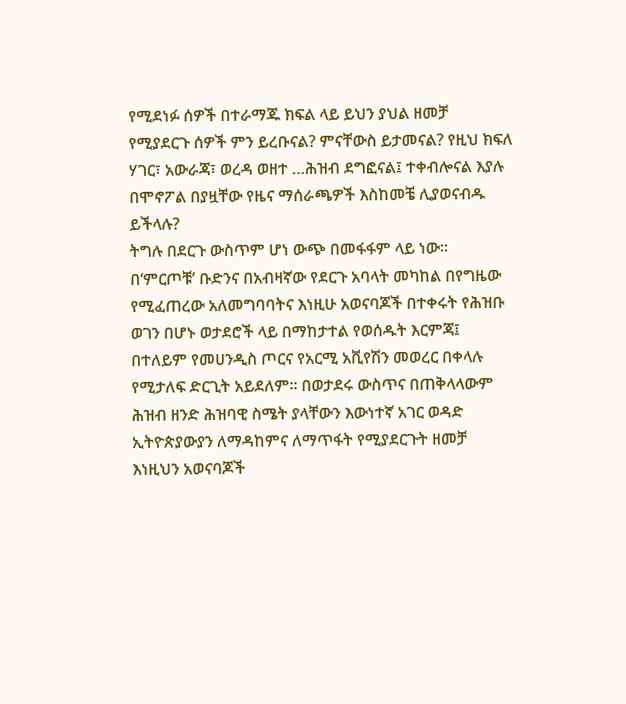የሚደነፉ ሰዎች በተራማጁ ክፍል ላይ ይህን ያህል ዘመቻ የሚያደርጉ ሰዎች ምን ይረቡናል? ምናቸውስ ይታመናል? የዚህ ክፍለ ሃገር፣ አውራጃ፣ ወረዳ ወዘተ …ሕዝብ ደግፎናል፤ ተቀብሎናል እያሉ በሞኖፖል በያዟቸው የዜና ማሰራጫዎች እስከመቼ ሊያወናብዱ ይችላሉ?
ትግሉ በደርጉ ውስጥም ሆነ ውጭ በመፋፋም ላይ ነው። በ‘ምርጦቹ’ ቡድንና በአብዛኛው የደርጉ አባላት መካከል በየግዜው የሚፈጠረው አለመግባባትና እነዚሁ አወናባጆች በተቀሩት የሕዝቡ ወገን በሆኑ ወታደሮች ላይ በማከታተል የወሰዱት እርምጃ፤ በተለይም የመሀንዲስ ጦርና የአርሚ አቪየሽን መወረር በቀላሉ የሚታለፍ ድርጊት አይደለም። በወታደሩ ውስጥና በጠቅላላውም ሕዝብ ዘንድ ሕዝባዊ ስሜት ያላቸውን እውነተኛ አገር ወዳድ ኢትዮጵያውያን ለማዳከምና ለማጥፋት የሚያደርጉት ዘመቻ እነዚህን አወናባጆች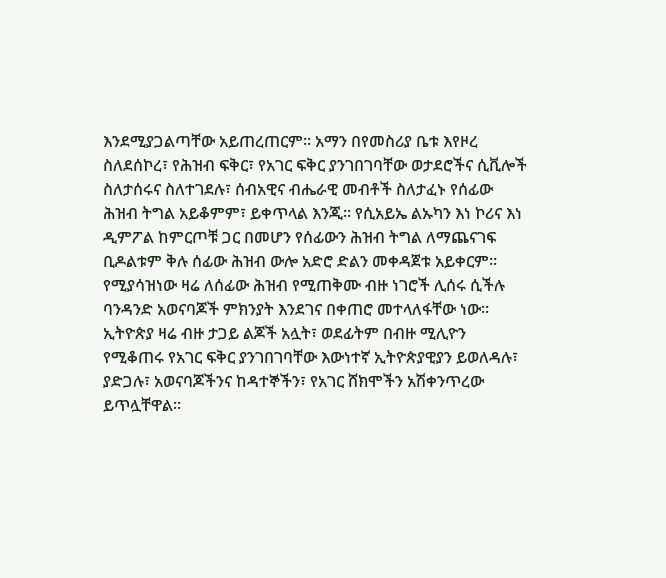እንደሚያጋልጣቸው አይጠረጠርም። አማን በየመስሪያ ቤቱ እየዞረ ስለደሰኮረ፣ የሕዝብ ፍቅር፣ የአገር ፍቅር ያንገበገባቸው ወታደሮችና ሲቪሎች ስለታሰሩና ስለተገደሉ፣ ሰብአዊና ብሔራዊ መብቶች ስለታፈኑ የሰፊው ሕዝብ ትግል አይቆምም፣ ይቀጥላል እንጂ። የሲአይኤ ልኡካን እነ ኮሪና እነ ዲምፖል ከምርጦቹ ጋር በመሆን የሰፊውን ሕዝብ ትግል ለማጨናገፍ ቢዶልቱም ቅሉ ሰፊው ሕዝብ ውሎ አድሮ ድልን መቀዳጀቱ አይቀርም። የሚያሳዝነው ዛሬ ለሰፊው ሕዝብ የሚጠቅሙ ብዙ ነገሮች ሊሰሩ ሲችሉ ባንዳንድ አወናባጆች ምክንያት እንደገና በቀጠሮ መተላለፋቸው ነው።
ኢትዮጵያ ዛሬ ብዙ ታጋይ ልጆች አሏት፣ ወደፊትም በብዙ ሚሊዮን የሚቆጠሩ የአገር ፍቅር ያንገበገባቸው እውነተኛ ኢትዮጵያዊያን ይወለዳሉ፣ ያድጋሉ፣ አወናባጆችንና ከዳተኞችን፣ የአገር ሸክሞችን አሽቀንጥረው ይጥሏቸዋል።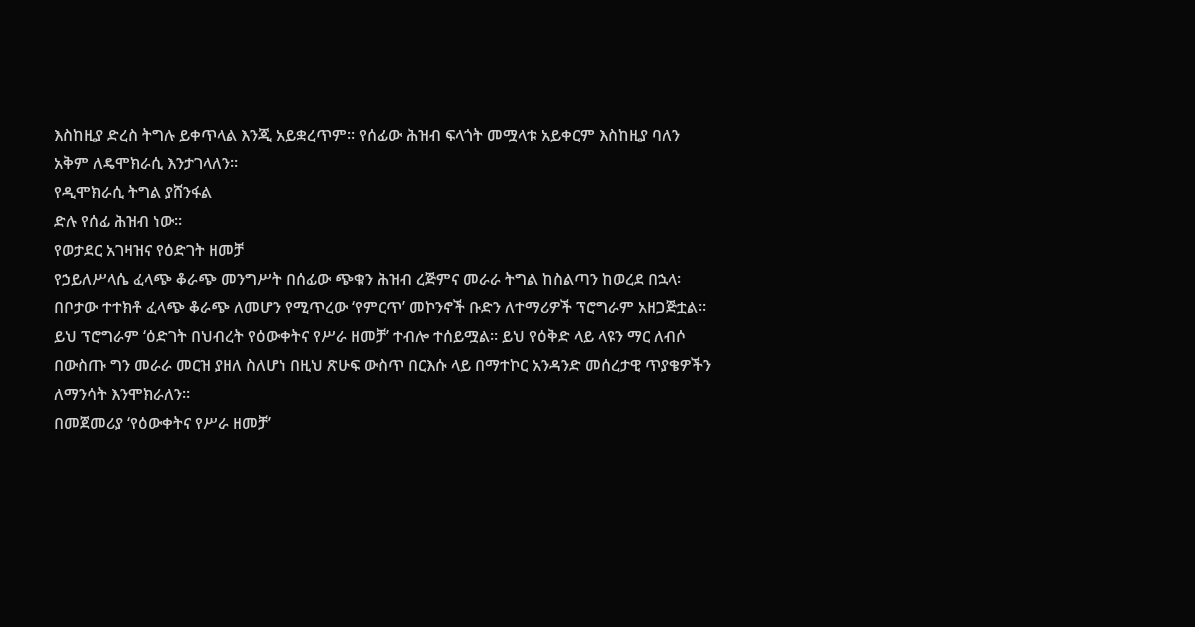እስከዚያ ድረስ ትግሉ ይቀጥላል እንጂ አይቋረጥም። የሰፊው ሕዝብ ፍላጎት መሟላቱ አይቀርም እስከዚያ ባለን አቅም ለዴሞክራሲ እንታገላለን።
የዲሞክራሲ ትግል ያሸንፋል
ድሉ የሰፊ ሕዝብ ነው።
የወታደር አገዛዝና የዕድገት ዘመቻ
የኃይለሥላሴ ፈላጭ ቆራጭ መንግሥት በሰፊው ጭቁን ሕዝብ ረጅምና መራራ ትግል ከስልጣን ከወረደ በኋላ፡ በቦታው ተተክቶ ፈላጭ ቆራጭ ለመሆን የሚጥረው ‘የምርጥ’ መኮንኖች ቡድን ለተማሪዎች ፕሮግራም አዘጋጅቷል። ይህ ፕሮግራም ‘ዕድገት በህብረት የዕውቀትና የሥራ ዘመቻ’ ተብሎ ተሰይሟል። ይህ የዕቅድ ላይ ላዩን ማር ለብሶ በውስጡ ግን መራራ መርዝ ያዘለ ስለሆነ በዚህ ጽሁፍ ውስጥ በርእሱ ላይ በማተኮር አንዳንድ መሰረታዊ ጥያቄዎችን ለማንሳት እንሞክራለን።
በመጀመሪያ ‘የዕውቀትና የሥራ ዘመቻ’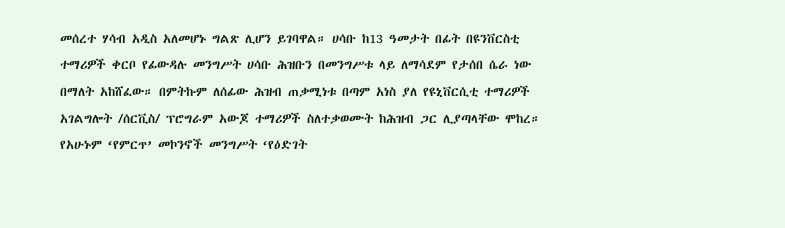መሰረተ ሃሳብ አዲስ አለመሆኑ ግልጽ ሊሆን ይገባዋል። ሀሳቡ ከ13 ዓመታት በፊት በዩንቨርስቲ ተማሪዎች ቀርቦ የፊውዳሉ መንግሥት ሀሳቡ ሕዝቡን በመንግሥቱ ላይ ለማሳደም የታሰበ ሴራ ነው በማለት አከሸፈው። በምትኩም ለሰፊው ሕዝብ ጠቃሚነቱ በጣም አነስ ያለ የዩኒቨርሲቲ ተማሪዎች አገልግሎት /ሰርቪስ/ ፕሮግራም አውጆ ተማሪዎች ስለተቃወሙት ከሕዝብ ጋር ሊያጣላቸው ሞከረ። የአሁኑም ‘የምርጥ’ መኮንኖች መንግሥት ‘የዕድገት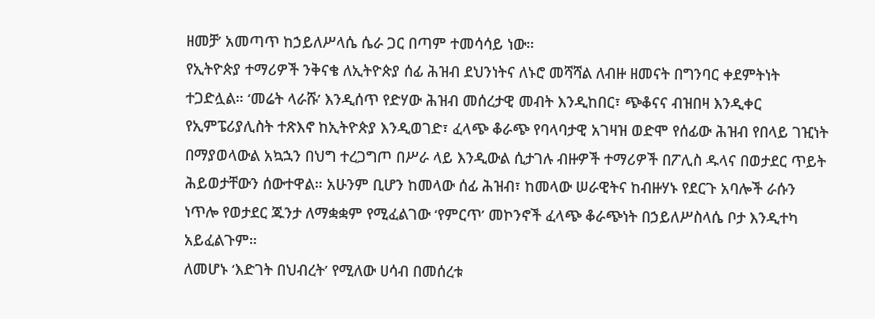ዘመቻ’ አመጣጥ ከኃይለሥላሴ ሴራ ጋር በጣም ተመሳሳይ ነው።
የኢትዮጵያ ተማሪዎች ንቅናቄ ለኢትዮጵያ ሰፊ ሕዝብ ደህንነትና ለኑሮ መሻሻል ለብዙ ዘመናት በግንባር ቀደምትነት ተጋድሏል። ‘መሬት ላራሹ’ እንዲሰጥ የድሃው ሕዝብ መሰረታዊ መብት እንዲከበር፣ ጭቆናና ብዝበዛ እንዲቀር የኢምፔሪያሊስት ተጽእኖ ከኢትዮጵያ እንዲወገድ፣ ፈላጭ ቆራጭ የባላባታዊ አገዛዝ ወድሞ የሰፊው ሕዝብ የበላይ ገዢነት በማያወላውል አኳኋን በህግ ተረጋግጦ በሥራ ላይ እንዲውል ሲታገሉ ብዙዎች ተማሪዎች በፖሊስ ዱላና በወታደር ጥይት ሕይወታቸውን ሰውተዋል። አሁንም ቢሆን ከመላው ሰፊ ሕዝብ፣ ከመላው ሠራዊትና ከብዙሃኑ የደርጉ አባሎች ራሱን ነጥሎ የወታደር ጁንታ ለማቋቋም የሚፈልገው ‘የምርጥ’ መኮንኖች ፈላጭ ቆራጭነት በኃይለሥስላሴ ቦታ እንዲተካ አይፈልጉም።
ለመሆኑ ‘እድገት በህብረት’ የሚለው ሀሳብ በመሰረቱ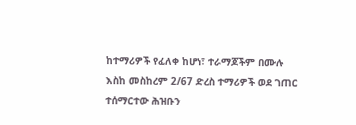ከተማሪዎች የፈለቀ ከሆነ፣ ተራማጆችም በሙሉ እስከ መስከረም 2/67 ድረስ ተማሪዎች ወደ ገጠር ተሰማርተው ሕዝቡን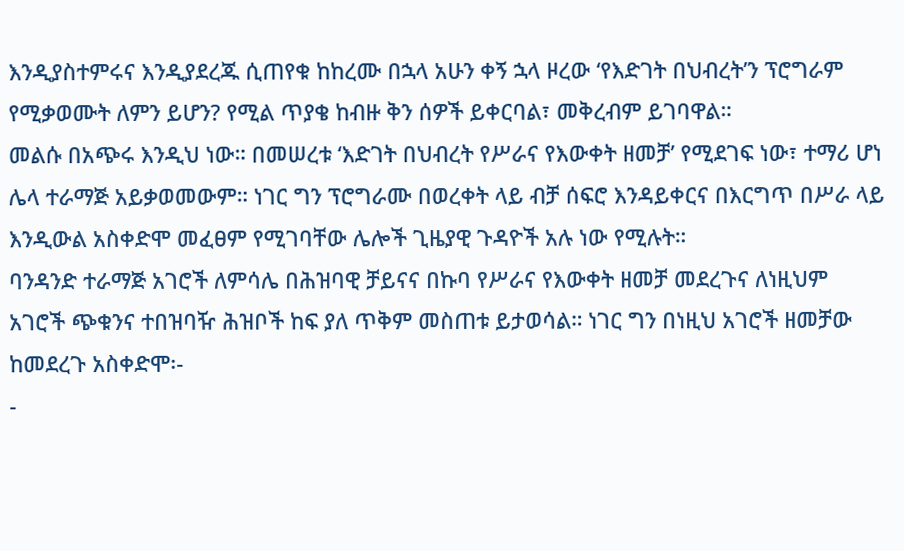እንዲያስተምሩና እንዲያደረጁ ሲጠየቁ ከከረሙ በኋላ አሁን ቀኝ ኋላ ዞረው ‘የእድገት በህብረት’ን ፕሮግራም የሚቃወሙት ለምን ይሆን? የሚል ጥያቄ ከብዙ ቅን ሰዎች ይቀርባል፣ መቅረብም ይገባዋል።
መልሱ በአጭሩ እንዲህ ነው። በመሠረቱ ‘እድገት በህብረት የሥራና የእውቀት ዘመቻ’ የሚደገፍ ነው፣ ተማሪ ሆነ ሌላ ተራማጅ አይቃወመውም። ነገር ግን ፕሮግራሙ በወረቀት ላይ ብቻ ሰፍሮ እንዳይቀርና በእርግጥ በሥራ ላይ እንዲውል አስቀድሞ መፈፀም የሚገባቸው ሌሎች ጊዜያዊ ጉዳዮች አሉ ነው የሚሉት።
ባንዳንድ ተራማጅ አገሮች ለምሳሌ በሕዝባዊ ቻይናና በኩባ የሥራና የእውቀት ዘመቻ መደረጉና ለነዚህም አገሮች ጭቁንና ተበዝባዥ ሕዝቦች ከፍ ያለ ጥቅም መስጠቱ ይታወሳል። ነገር ግን በነዚህ አገሮች ዘመቻው ከመደረጉ አስቀድሞ፡-
-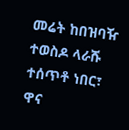መሬት ከበዝባዥ ተወስዶ ላራሹ ተሰጥቶ ነበር፣ ዋና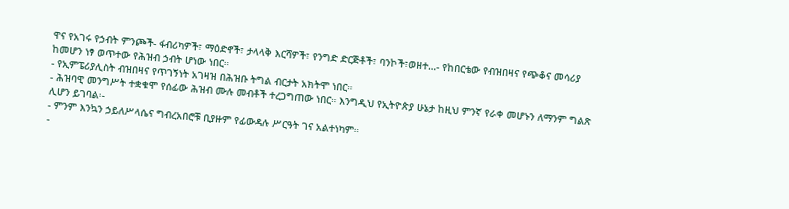ዋና የአገሩ የኃብት ምንጮች- ፋብሪካዎች፣ ማዕድኖች፣ ታላላቅ እርሻዎች፣ የንግድ ድርጅቶች፣ ባንኮች፣ወዘተ…- የከበርቴው የብዝበዛና የጭቆና መሳሪያ ከመሆን ነፃ ወጥተው የሕዝብ ኃብት ሆነው ነበር።
- የኢምፔሪያሊስት ብዝበዛና የጥገኝነት አገዛዝ በሕዝቡ ትግል ብርታት አክትሞ ነበር።
- ሕዝባዊ መንግሥት ተቋቁሞ የሰፊው ሕዝብ ሙሉ መብቶች ተረጋግጠው ነበር። እንግዲህ የኢትዮጵያ ሁኔታ ከዚህ ምንኛ የራቀ መሆኑን ለማንም ግልጽ ሊሆን ይገባል፡-
- ምንም እንኳን ኃይለሥላሴና ግብረአበሮቹ ቢያዙም የፊውዳሉ ሥርዓት ገና አልተነካም።
-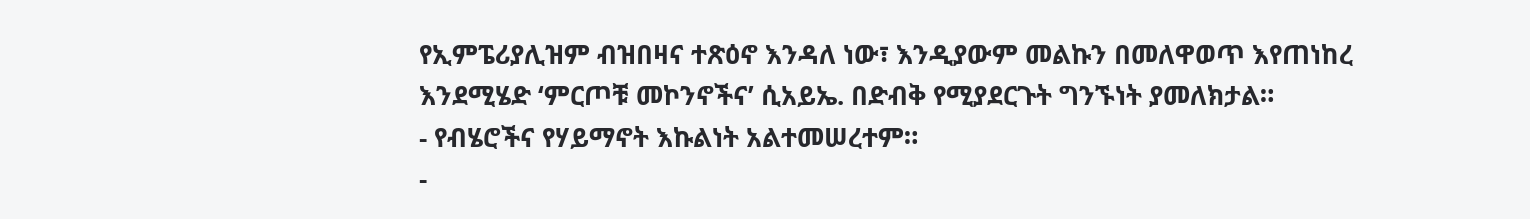የኢምፔሪያሊዝም ብዝበዛና ተጽዕኖ እንዳለ ነው፣ እንዲያውም መልኩን በመለዋወጥ እየጠነከረ እንደሚሄድ ‘ምርጦቹ መኮንኖችና’ ሲአይኤ. በድብቅ የሚያደርጉት ግንኙነት ያመለክታል።
- የብሄሮችና የሃይማኖት እኩልነት አልተመሠረተም።
-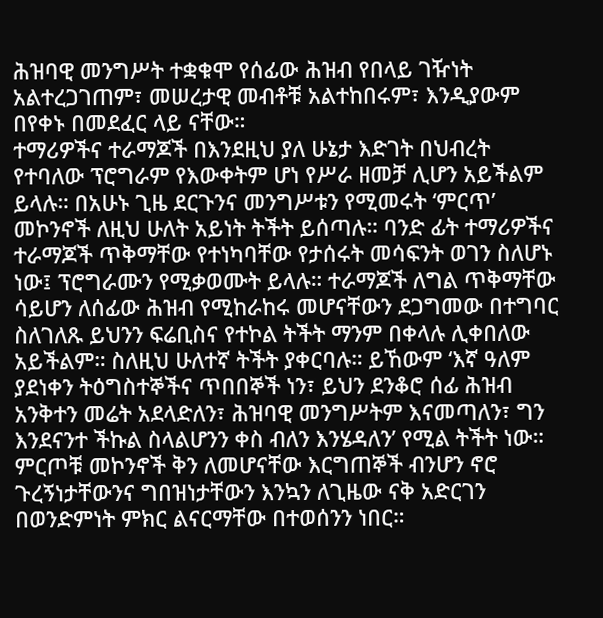ሕዝባዊ መንግሥት ተቋቁሞ የሰፊው ሕዝብ የበላይ ገዥነት አልተረጋገጠም፣ መሠረታዊ መብቶቹ አልተከበሩም፣ እንዲያውም በየቀኑ በመደፈር ላይ ናቸው።
ተማሪዎችና ተራማጆች በእንደዚህ ያለ ሁኔታ እድገት በህብረት የተባለው ፕሮግራም የእውቀትም ሆነ የሥራ ዘመቻ ሊሆን አይችልም ይላሉ። በአሁኑ ጊዜ ደርጉንና መንግሥቱን የሚመሩት ‘ምርጥ’ መኮንኖች ለዚህ ሁለት አይነት ትችት ይሰጣሉ። ባንድ ፊት ተማሪዎችና ተራማጆች ጥቅማቸው የተነካባቸው የታሰሩት መሳፍንት ወገን ስለሆኑ ነው፤ ፕሮግራሙን የሚቃወሙት ይላሉ። ተራማጆች ለግል ጥቅማቸው ሳይሆን ለሰፊው ሕዝብ የሚከራከሩ መሆናቸውን ደጋግመው በተግባር ስለገለጹ ይህንን ፍሬቢስና የተኮል ትችት ማንም በቀላሉ ሊቀበለው አይችልም። ስለዚህ ሁለተኛ ትችት ያቀርባሉ። ይኸውም ‘እኛ ዓለም ያደነቀን ትዕግስተኞችና ጥበበኞች ነን፣ ይህን ደንቆሮ ሰፊ ሕዝብ አንቅተን መሬት አደላድለን፣ ሕዝባዊ መንግሥትም እናመጣለን፣ ግን እንደናንተ ችኩል ስላልሆንን ቀስ ብለን እንሄዳለን’ የሚል ትችት ነው።
ምርጦቹ መኮንኖች ቅን ለመሆናቸው እርግጠኞች ብንሆን ኖሮ ጉረኝነታቸውንና ግበዝነታቸውን እንኳን ለጊዜው ናቅ አድርገን በወንድምነት ምክር ልናርማቸው በተወሰንን ነበር።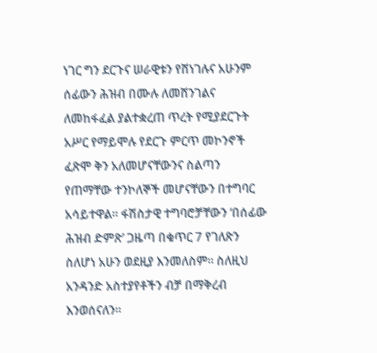ነገር ግን ደርጉና ሠራዊቱን የሸነገሉና አሁንም ሰፊውን ሕዝብ በሙሉ ለመሸንገልና ለመከፋፈል ያልተቋረጠ ጥረት የሚያደርጉት አሥር የማይሞሉ የደርጉ ምርጥ መኮንኖች ፈጽሞ ቅን አለመሆናቸውንና ስልጣን የጠማቸው ተንኮለኞች መሆናቸውን በተግባር አሳይተዋል። ፋሽስታዊ ተግባሮቻቸውን ‘በሰፊው ሕዝብ ድምጽ’ ጋዜጣ በቁጥር 7 የገለጽን ስለሆነ አሁን ወደዚያ እንመለስም። ስለዚህ አንዳንድ አስተያየቶችን ብቻ በማቅረብ እንወሰናለን።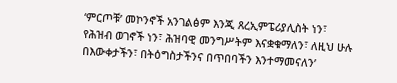‘ምርጦቹ’ መኮንኖች አንገልፅም እንጂ ጸረኢምፔሪያሊስት ነን፣ የሕዝብ ወገኖች ነን፣ ሕዝባዊ መንግሥትም እናቋቁማለን፣ ለዚህ ሁሉ በእውቀታችን፣ በትዕግስታችንና በጥበባችን እንተማመናለን’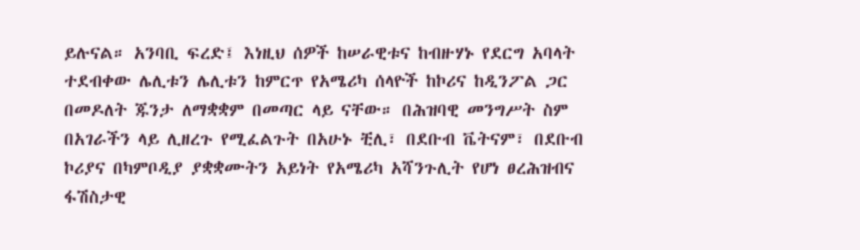ይሉናል። አንባቢ ፍረድ፤ እነዚህ ሰዎች ከሠራዊቱና ከብዙሃኑ የደርግ አባላት ተደብቀው ሌሊቱን ሌሊቱን ከምርጥ የአሜሪካ ሰላዮች ከኮሪና ከዲንፖል ጋር በመዶለት ጁንታ ለማቋቋም በመጣር ላይ ናቸው። በሕዝባዊ መንግሥት ስም በአገራችን ላይ ሊዘረጉ የሚፈልጉት በአሁኑ ቺሊ፣ በደቡብ ቬትናም፣ በደቡብ ኮሪያና በካምቦዲያ ያቋቋሙትን አይነት የአሜሪካ አሻንጉሊት የሆነ ፀረሕዝብና ፋሽስታዊ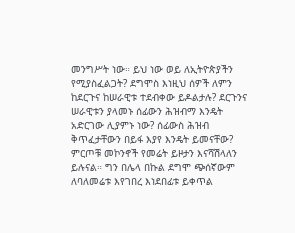መንግሥት ነው። ይህ ነው ወይ ለኢትዮጵያችን የሚያስፈልጋት? ደግሞስ እነዚህ ሰዎች ለምን ከደርጉና ከሠራዊቱ ተደብቀው ይዶልታሉ? ደርጉንና ሠራዊቱን ያላመኑ ሰፊውን ሕዝብማ እንዴት አድርገው ሊያምኑ ነው? ሰፊውስ ሕዝብ ቅጥፈታቸውን በይፋ እያየ እንዴት ይመናቸው?
ምርጦቹ መኮንኖች የመሬት ይዞታን እናሻሽላለን ይሉናል። ግን በሌላ በኩል ደግሞ ጭሰኛውም ለባለመሬቱ እየገበረ እነደበፊቱ ይቀጥል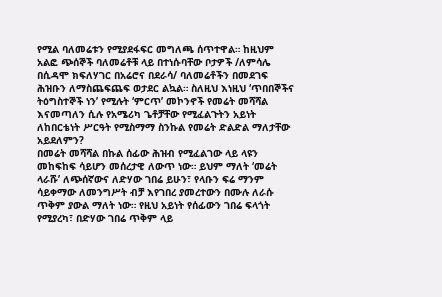የሚል ባለመሬቱን የሚያደፋፍር መግለጫ ሰጥተዋል። ከዚህም አልፎ ጭሰኞች ባለመሬቶቹ ላይ በተነሱባቸው ቦታዎች /ለምሳሌ በሲዳሞ ክፍለሃገር በአሬሮና በደራሳ/ ባለመሬቶችን በመደገፍ ሕዝቡን ለማስጨፍጨፍ ወታደር ልኳል። ስለዚህ እነዚህ ‘ጥበበኞችና ትዕግስተኞች ነን’ የሚሉት ‘ምርጥ’ መኮንኖች የመሬት መሻሻል እናመጣለን ሲሉ የአሜሪካ ጌቶቻቸው የሚፈልጉትን አይነት ለከበርቴነት ሥርዓት የሚስማማ ስንኩል የመሬት ድልድል ማለታቸው አይደለምን?
በመሬት መሻሻል በኩል ሰፊው ሕዝብ የሚፈልገው ላይ ላዩን መከፍከፍ ሳይሆን መሰረታዊ ለውጥ ነው። ይህም ማለት ‘መሬት ላራሹ’ ለጭሰኛውና ለድሃው ገበሬ ይሁን፣ የላቡን ፍሬ ማንም ሳይቀማው ለመንግሥት ብቻ እየገበረ ያመረተውን በሙሉ ለራሱ ጥቅም ያውል ማለት ነው። የዚህ አይነት የሰፊውን ገበሬ ፍላጎት የሚያረካ፣ በድሃው ገበሬ ጥቅም ላይ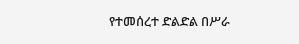የተመሰረተ ድልድል በሥራ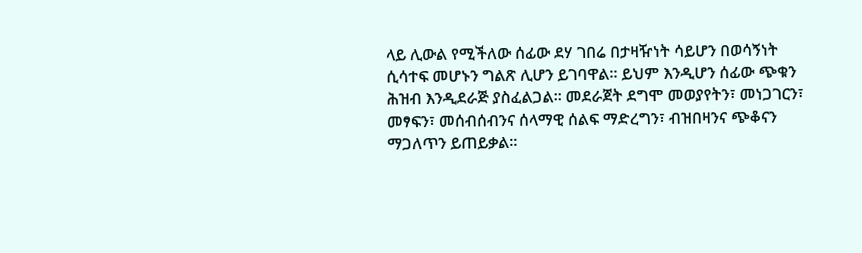ላይ ሊውል የሚችለው ሰፊው ደሃ ገበሬ በታዛዥነት ሳይሆን በወሳኝነት ሲሳተፍ መሆኑን ግልጽ ሊሆን ይገባዋል። ይህም እንዲሆን ሰፊው ጭቁን ሕዝብ እንዲደራጅ ያስፈልጋል። መደራጀት ደግሞ መወያየትን፣ መነጋገርን፣ መፃፍን፣ መሰብሰብንና ሰላማዊ ሰልፍ ማድረግን፣ ብዝበዛንና ጭቆናን ማጋለጥን ይጠይቃል።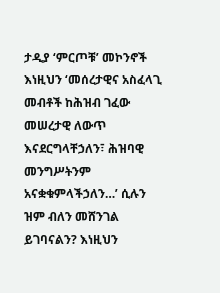ታዲያ ‘ምርጦቹ’ መኮንኖች እነዚህን ‘መሰረታዊና አስፈላጊ መብቶች ከሕዝብ ገፈው መሠረታዊ ለውጥ እናደርግላቸኃለን፣ ሕዝባዊ መንግሥትንም አናቋቁምላችኃለን…’ ሲሉን ዝም ብለን መሸንገል ይገባናልን? እነዚህን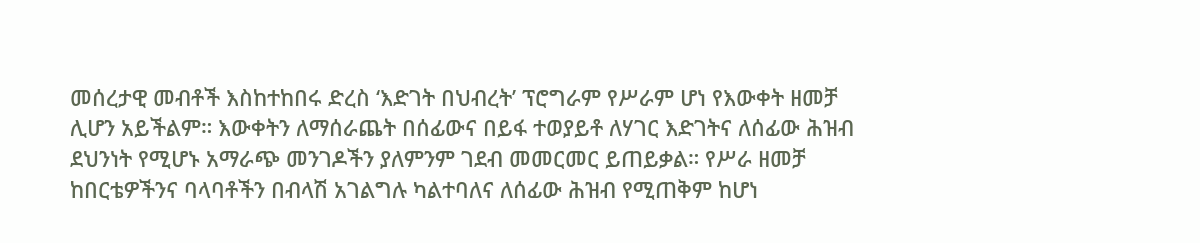መሰረታዊ መብቶች እስከተከበሩ ድረስ ‘እድገት በህብረት’ ፕሮግራም የሥራም ሆነ የእውቀት ዘመቻ ሊሆን አይችልም። እውቀትን ለማሰራጨት በሰፊውና በይፋ ተወያይቶ ለሃገር እድገትና ለሰፊው ሕዝብ ደህንነት የሚሆኑ አማራጭ መንገዶችን ያለምንም ገደብ መመርመር ይጠይቃል። የሥራ ዘመቻ ከበርቴዎችንና ባላባቶችን በብላሽ አገልግሉ ካልተባለና ለሰፊው ሕዝብ የሚጠቅም ከሆነ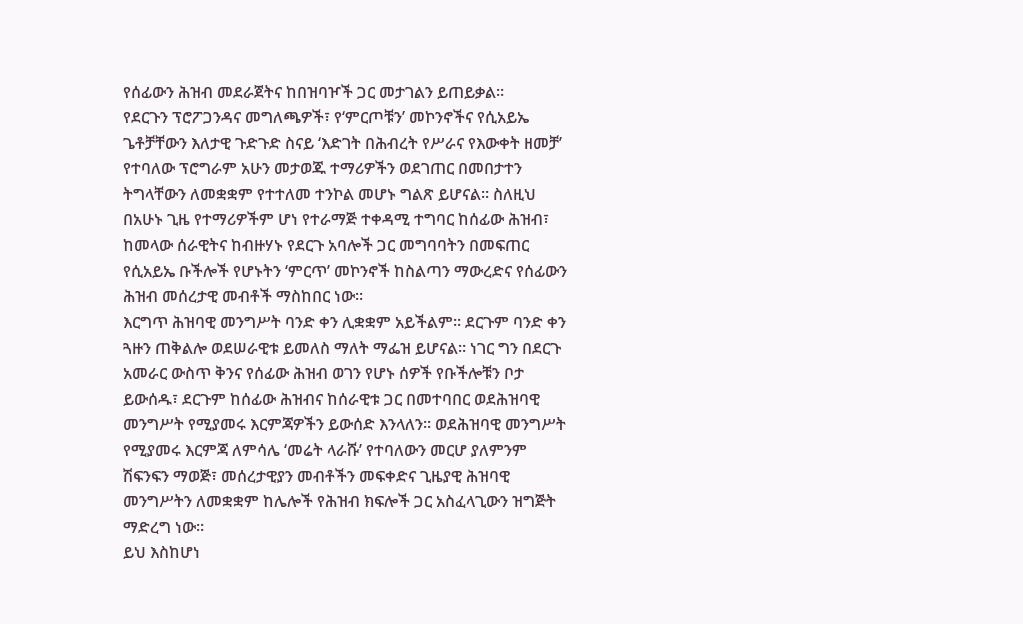የሰፊውን ሕዝብ መደራጀትና ከበዝባዦች ጋር መታገልን ይጠይቃል።
የደርጉን ፕሮፖጋንዳና መግለጫዎች፣ የ‘ምርጦቹን’ መኮንኖችና የሲአይኤ ጌቶቻቸውን እለታዊ ጉድጉድ ስናይ ‘እድገት በሕብረት የሥራና የእውቀት ዘመቻ’ የተባለው ፕሮግራም አሁን መታወጁ ተማሪዎችን ወደገጠር በመበታተን ትግላቸውን ለመቋቋም የተተለመ ተንኮል መሆኑ ግልጽ ይሆናል። ስለዚህ በአሁኑ ጊዜ የተማሪዎችም ሆነ የተራማጅ ተቀዳሚ ተግባር ከሰፊው ሕዝብ፣ ከመላው ሰራዊትና ከብዙሃኑ የደርጉ አባሎች ጋር መግባባትን በመፍጠር የሲአይኤ ቡችሎች የሆኑትን ‘ምርጥ’ መኮንኖች ከስልጣን ማውረድና የሰፊውን ሕዝብ መሰረታዊ መብቶች ማስከበር ነው።
እርግጥ ሕዝባዊ መንግሥት ባንድ ቀን ሊቋቋም አይችልም። ደርጉም ባንድ ቀን ጓዙን ጠቅልሎ ወደሠራዊቱ ይመለስ ማለት ማፌዝ ይሆናል። ነገር ግን በደርጉ አመራር ውስጥ ቅንና የሰፊው ሕዝብ ወገን የሆኑ ሰዎች የቡችሎቹን ቦታ ይውሰዱ፣ ደርጉም ከሰፊው ሕዝብና ከሰራዊቱ ጋር በመተባበር ወደሕዝባዊ መንግሥት የሚያመሩ እርምጃዎችን ይውሰድ እንላለን። ወደሕዝባዊ መንግሥት የሚያመሩ እርምጃ ለምሳሌ ‘መሬት ላራሹ’ የተባለውን መርሆ ያለምንም ሽፍንፍን ማወጅ፣ መሰረታዊያን መብቶችን መፍቀድና ጊዜያዊ ሕዝባዊ መንግሥትን ለመቋቋም ከሌሎች የሕዝብ ክፍሎች ጋር አስፈላጊውን ዝግጅት ማድረግ ነው።
ይህ እስከሆነ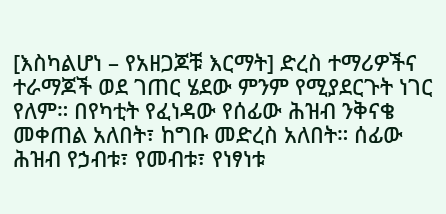[እስካልሆነ – የአዘጋጆቹ እርማት] ድረስ ተማሪዎችና ተራማጆች ወደ ገጠር ሄደው ምንም የሚያደርጉት ነገር የለም። በየካቲት የፈነዳው የሰፊው ሕዝብ ንቅናቄ መቀጠል አለበት፣ ከግቡ መድረስ አለበት። ሰፊው ሕዝብ የኃብቱ፣ የመብቱ፣ የነፃነቱ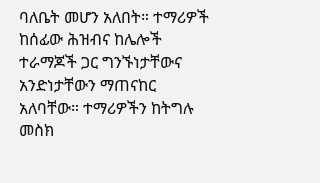ባለቤት መሆን አለበት። ተማሪዎች ከሰፊው ሕዝብና ከሌሎች ተራማጆች ጋር ግንኙነታቸውና አንድነታቸውን ማጠናከር አለባቸው። ተማሪዎችን ከትግሉ መስክ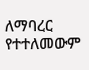ለማባረር የተተለመውም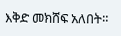እቅድ መክሸፍ አለበት።